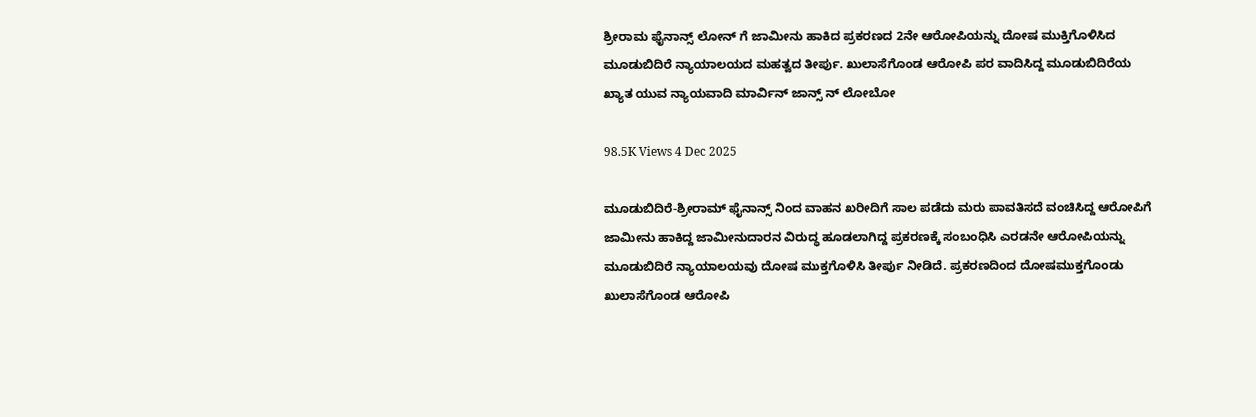ಶ್ರೀರಾಮ ಫೈನಾನ್ಸ್ ಲೋನ್ ಗೆ ಜಾಮೀನು ಹಾಕಿದ ಪ್ರಕರಣದ 2ನೇ ಆರೋಪಿಯನ್ನು ದೋಷ ಮುಕ್ತಿಗೊಳಿಸಿದ ಮೂಡುಬಿದಿರೆ ನ್ಯಾಯಾಲಯದ ಮಹತ್ವದ ತೀರ್ಪು. ಖುಲಾಸೆಗೊಂಡ ಆರೋಪಿ ಪರ ವಾದಿಸಿದ್ದ ಮೂಡುಬಿದಿರೆಯ ಖ್ಯಾತ ಯುವ ನ್ಯಾಯವಾದಿ ಮಾರ್ವಿನ್ ಜಾನ್ಸ್ ನ್ ಲೋಬೋ

98.5K Views 4 Dec 2025

ಮೂಡುಬಿದಿರೆ-ಶ್ರೀರಾಮ್ ಫೈನಾನ್ಸ್ ನಿಂದ ವಾಹನ ಖರೀದಿಗೆ ಸಾಲ ಪಡೆದು ಮರು ಪಾವತಿಸದೆ ವಂಚಿಸಿದ್ದ ಆರೋಪಿಗೆ ಜಾಮೀನು ಹಾಕಿದ್ದ ಜಾಮೀನುದಾರನ ವಿರುದ್ಧ ಹೂಡಲಾಗಿದ್ದ ಪ್ರಕರಣಕ್ಕೆ ಸಂಬಂಧಿಸಿ ಎರಡನೇ ಆರೋಪಿಯನ್ನು ಮೂಡುಬಿದಿರೆ ನ್ಯಾಯಾಲಯವು ದೋಷ ಮುಕ್ತಗೊಳಿಸಿ ತೀರ್ಪು ನೀಡಿದೆ. ಪ್ರಕರಣದಿಂದ ದೋಷಮುಕ್ತಗೊಂಡು ಖುಲಾಸೆಗೊಂಡ ಆರೋಪಿ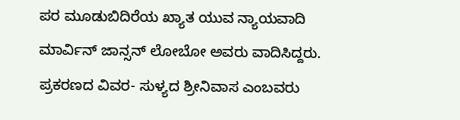ಪರ ಮೂಡುಬಿದಿರೆಯ ಖ್ಯಾತ ಯುವ ನ್ಯಾಯವಾದಿ ಮಾರ್ವಿನ್ ಜಾನ್ಸನ್ ಲೋಬೋ ಅವರು ವಾದಿಸಿದ್ದರು.
ಪ್ರಕರಣದ ವಿವರ- ಸುಳ್ಯದ ಶ್ರೀನಿವಾಸ ಎಂಬವರು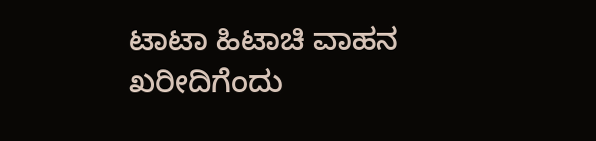ಟಾಟಾ ಹಿಟಾಚಿ ವಾಹನ ಖರೀದಿಗೆಂದು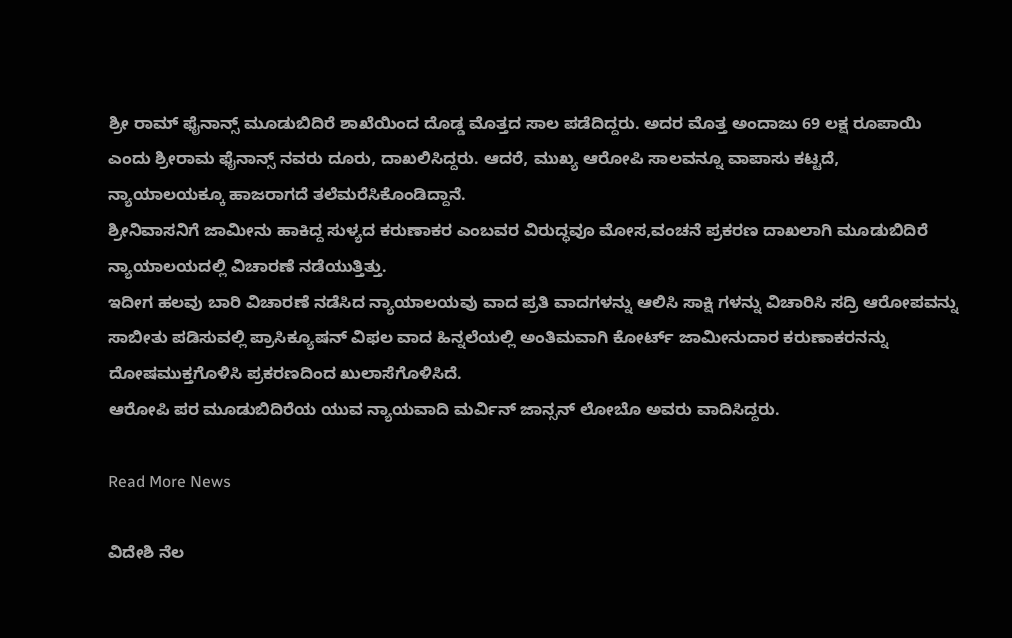ಶ್ರೀ ರಾಮ್ ಫೈನಾನ್ಸ್ ಮೂಡುಬಿದಿರೆ ಶಾಖೆಯಿಂದ ದೊಡ್ಡ ಮೊತ್ತದ ಸಾಲ ಪಡೆದಿದ್ದರು. ಅದರ ಮೊತ್ತ ಅಂದಾಜು 69 ಲಕ್ಷ ರೂಪಾಯಿ ಎಂದು ಶ್ರೀರಾಮ ಫೈನಾನ್ಸ್ ನವರು ದೂರು, ದಾಖಲಿಸಿದ್ದರು. ಆದರೆ, ಮುಖ್ಯ ಆರೋಪಿ ಸಾಲವನ್ನೂ ವಾಪಾಸು ಕಟ್ಟದೆ, ನ್ಯಾಯಾಲಯಕ್ಕೂ ಹಾಜರಾಗದೆ ತಲೆಮರೆಸಿಕೊಂಡಿದ್ದಾನೆ.
ಶ್ರೀನಿವಾಸನಿಗೆ ಜಾಮೀನು ಹಾಕಿದ್ದ ಸುಳ್ಯದ ಕರುಣಾಕರ ಎಂಬವರ ವಿರುದ್ಧವೂ ಮೋಸ,ವಂಚನೆ ಪ್ರಕರಣ ದಾಖಲಾಗಿ ಮೂಡುಬಿದಿರೆ ನ್ಯಾಯಾಲಯದಲ್ಲಿ ವಿಚಾರಣೆ ನಡೆಯುತ್ತಿತ್ತು.
ಇದೀಗ ಹಲವು ಬಾರಿ ವಿಚಾರಣೆ ನಡೆಸಿದ ನ್ಯಾಯಾಲಯವು ವಾದ ಪ್ರತಿ ವಾದಗಳನ್ನು ಆಲಿಸಿ ಸಾಕ್ಷಿ ಗಳನ್ನು ವಿಚಾರಿಸಿ ಸದ್ರಿ ಆರೋಪವನ್ನು ಸಾಬೀತು ಪಡಿಸುವಲ್ಲಿ ಪ್ರಾಸಿಕ್ಯೂಷನ್ ವಿಫಲ ವಾದ ಹಿನ್ನಲೆಯಲ್ಲಿ ಅಂತಿಮವಾಗಿ ಕೋರ್ಟ್ ಜಾಮೀನುದಾರ ಕರುಣಾಕರನನ್ನು ದೋಷಮುಕ್ತಗೊಳಿಸಿ ಪ್ರಕರಣದಿಂದ ಖುಲಾಸೆಗೊಳಿಸಿದೆ.
ಆರೋಪಿ ಪರ ಮೂಡುಬಿದಿರೆಯ ಯುವ ನ್ಯಾಯವಾದಿ ಮರ್ವಿನ್ ಜಾನ್ಸನ್ ಲೋಬೊ ಅವರು ವಾದಿಸಿದ್ದರು.

Read More News

ವಿದೇಶಿ ನೆಲ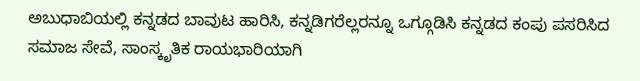ಅಬುಧಾಬಿಯಲ್ಲಿ ಕನ್ನಡದ ಬಾವುಟ ಹಾರಿಸಿ, ಕನ್ನಡಿಗರೆಲ್ಲರನ್ನೂ ಒಗ್ಗೂಡಿಸಿ ಕನ್ನಡದ ಕಂಪು ಪಸರಿಸಿದ ಸಮಾಜ ಸೇವೆ, ಸಾಂಸ್ಕೃತಿಕ ರಾಯಭಾರಿಯಾಗಿ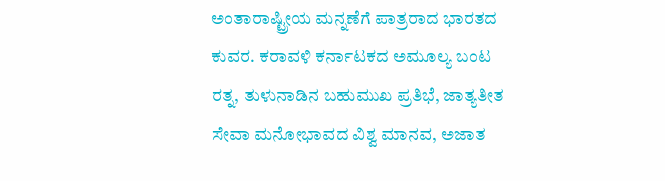ಅಂತಾರಾಷ್ಟ್ರೀಯ ಮನ್ನಣೆಗೆ ಪಾತ್ರರಾದ ಭಾರತದ ಕುವರ. ಕರಾವಳಿ ಕರ್ನಾಟಕದ ಅಮೂಲ್ಯ ಬಂಟ ರತ್ನ, ತುಳುನಾಡಿನ ಬಹುಮುಖ ಪ್ರತಿಭೆ, ಜಾತ್ಯತೀತ ಸೇವಾ ಮನೋಭಾವದ ವಿಶ್ವ ಮಾನವ, ಅಜಾತ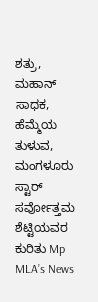ಶತ್ರು, ಮಹಾನ್ ಸಾಧಕ, ಹೆಮ್ಮೆಯ ತುಳುವ, ಮಂಗಳೂರು ಸ್ಟಾರ್ ಸರ್ವೋತ್ತಮ ಶೆಟ್ಟಿಯವರ ಕುರಿತು Mp MLA’s News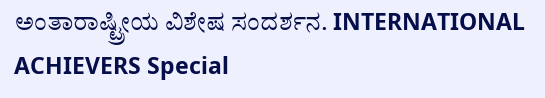ಅಂತಾರಾಷ್ಟ್ರೀಯ ವಿಶೇಷ ಸಂದರ್ಶನ. INTERNATIONAL ACHIEVERS Special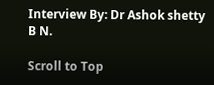Interview By: Dr Ashok shetty B N.

Scroll to Top